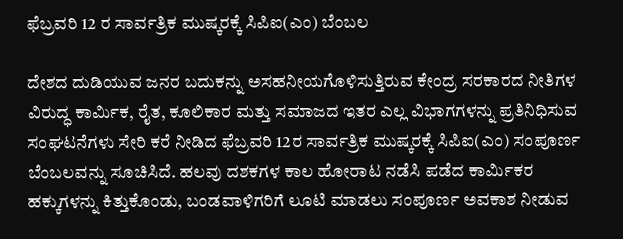ಫೆಬ್ರವರಿ 12 ರ ಸಾರ್ವತ್ರಿಕ ಮುಷ್ಕರಕ್ಕೆ ಸಿಪಿಐ(ಎಂ) ಬೆಂಬಲ

ದೇಶದ ದುಡಿಯುವ ಜನರ ಬದುಕನ್ನು ಅಸಹನೀಯಗೊಳಿಸುತ್ತಿರುವ ಕೇಂದ್ರ ಸರಕಾರದ ನೀತಿಗಳ ವಿರುದ್ಧ ಕಾರ್ಮಿಕ, ರೈತ, ಕೂಲಿಕಾರ ಮತ್ತು ಸಮಾಜದ ಇತರ ಎಲ್ಲ ವಿಭಾಗಗಳನ್ನು ಪ್ರತಿನಿಧಿಸುವ ಸಂಘಟನೆಗಳು ಸೇರಿ ಕರೆ ನೀಡಿದ ಫೆಬ್ರವರಿ 12ರ ಸಾರ್ವತ್ರಿಕ ಮುಷ್ಕರಕ್ಕೆ ಸಿಪಿಐ(ಎಂ) ಸಂಪೂರ್ಣ ಬೆಂಬಲವನ್ನು ಸೂಚಿಸಿದೆ. ಹಲವು ದಶಕಗಳ ಕಾಲ ಹೋರಾಟ ನಡೆಸಿ ಪಡೆದ ಕಾರ್ಮಿಕರ ಹಕ್ಕುಗಳನ್ನು ಕಿತ್ತುಕೊಂಡು, ಬಂಡವಾಳಿಗರಿಗೆ ಲೂಟಿ ಮಾಡಲು ಸಂಪೂರ್ಣ ಅವಕಾಶ ನೀಡುವ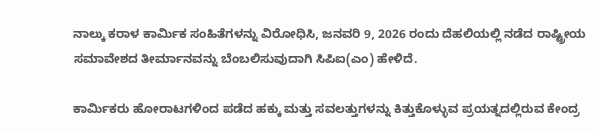ನಾಲ್ಕು ಕರಾಳ ಕಾರ್ಮಿಕ ಸಂಹಿತೆಗಳನ್ನು ವಿರೋಧಿಸಿ, ಜನವರಿ 9, 2026 ರಂದು ದೆಹಲಿಯಲ್ಲಿ ನಡೆದ ರಾಷ್ಟ್ರೀಯ ಸಮಾವೇಶದ ತೀರ್ಮಾನವನ್ನು ಬೆಂಬಲಿಸುವುದಾಗಿ ಸಿಪಿಐ(ಎಂ) ಹೇಳಿದೆ.

ಕಾರ್ಮಿಕರು ಹೋರಾಟಗಳಿಂದ ಪಡೆದ ಹಕ್ಕು ಮತ್ತು ಸವಲತ್ತುಗಳನ್ನು ಕಿತ್ತುಕೊಳ್ಳುವ ಪ್ರಯತ್ನದಲ್ಲಿರುವ ಕೇಂದ್ರ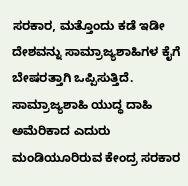ಸರಕಾರ, ಮತ್ತೊಂದು ಕಡೆ ಇಡೀ ದೇಶವನ್ನು ಸಾಮ್ರಾಜ್ಯಶಾಹಿಗಳ ಕೈಗೆ ಬೇಷರತ್ತಾಗಿ ಒಪ್ಪಿಸುತ್ತಿದೆ. ಸಾಮ್ರಾಜ್ಯಶಾಹಿ ಯುದ್ಧ ದಾಹಿ ಅಮೆರಿಕಾದ ಎದುರು ಮಂಡಿಯೂರಿರುವ ಕೇಂದ್ರ ಸರಕಾರ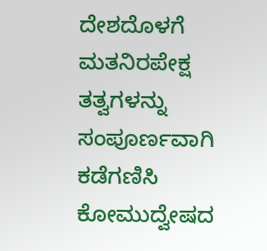ದೇಶದೊಳಗೆ ಮತನಿರಪೇಕ್ಷ ತತ್ವಗಳನ್ನು ಸಂಪೂರ್ಣವಾಗಿ ಕಡೆಗಣಿಸಿ ಕೋಮುದ್ವೇಷದ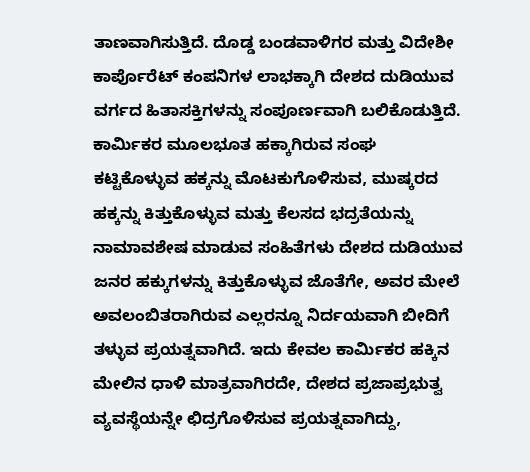ತಾಣವಾಗಿಸುತ್ತಿದೆ. ದೊಡ್ಡ ಬಂಡವಾಳಿಗರ ಮತ್ತು ವಿದೇಶೀ ಕಾರ್ಪೊರೆಟ್ ಕಂಪನಿಗಳ ಲಾಭಕ್ಕಾಗಿ ದೇಶದ ದುಡಿಯುವ ವರ್ಗದ ಹಿತಾಸಕ್ತಿಗಳನ್ನು ಸಂಪೂರ್ಣವಾಗಿ ಬಲಿಕೊಡುತ್ತಿದೆ. ಕಾರ್ಮಿಕರ ಮೂಲಭೂತ ಹಕ್ಕಾಗಿರುವ ಸಂಘ ಕಟ್ಟಿಕೊಳ್ಳುವ ಹಕ್ಕನ್ನು ಮೊಟಕುಗೊಳಿಸುವ, ಮುಷ್ಕರದ ಹಕ್ಕನ್ನು ಕಿತ್ತುಕೊಳ್ಳುವ ಮತ್ತು ಕೆಲಸದ ಭದ್ರತೆಯನ್ನು ನಾಮಾವಶೇಷ ಮಾಡುವ ಸಂಹಿತೆಗಳು ದೇಶದ ದುಡಿಯುವ ಜನರ ಹಕ್ಕುಗಳನ್ನು ಕಿತ್ತುಕೊಳ್ಳುವ ಜೊತೆಗೇ, ಅವರ ಮೇಲೆ ಅವಲಂಬಿತರಾಗಿರುವ ಎಲ್ಲರನ್ನೂ ನಿರ್ದಯವಾಗಿ ಬೀದಿಗೆ ತಳ್ಳುವ ಪ್ರಯತ್ನವಾಗಿದೆ. ಇದು ಕೇವಲ ಕಾರ್ಮಿಕರ ಹಕ್ಕಿನ ಮೇಲಿನ ಧಾಳಿ ಮಾತ್ರವಾಗಿರದೇ, ದೇಶದ ಪ್ರಜಾಪ್ರಭುತ್ವ ವ್ಯವಸ್ಥೆಯನ್ನೇ ಛಿದ್ರಗೊಳಿಸುವ ಪ್ರಯತ್ನವಾಗಿದ್ದು,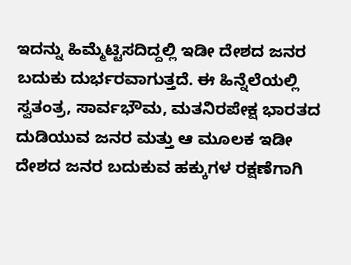ಇದನ್ನು ಹಿಮ್ಮೆಟ್ಟಿಸದಿದ್ದಲ್ಲಿ ಇಡೀ ದೇಶದ ಜನರ ಬದುಕು ದುರ್ಭರವಾಗುತ್ತದೆ. ಈ ಹಿನ್ನೆಲೆಯಲ್ಲಿ ಸ್ವತಂತ್ರ, ಸಾರ್ವಭೌಮ, ಮತನಿರಪೇಕ್ಷ ಭಾರತದ ದುಡಿಯುವ ಜನರ ಮತ್ತು ಆ ಮೂಲಕ ಇಡೀ ದೇಶದ ಜನರ ಬದುಕುವ ಹಕ್ಕುಗಳ ರಕ್ಷಣೆಗಾಗಿ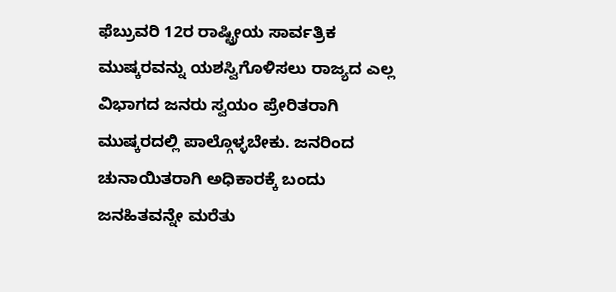ಫೆಬ್ರುವರಿ 12ರ ರಾಷ್ಟ್ರೀಯ ಸಾರ್ವತ್ರಿಕ ಮುಷ್ಕರವನ್ನು ಯಶಸ್ವಿಗೊಳಿಸಲು ರಾಜ್ಯದ ಎಲ್ಲ ವಿಭಾಗದ ಜನರು ಸ್ವಯಂ ಪ್ರೇರಿತರಾಗಿ ಮುಷ್ಕರದಲ್ಲಿ ಪಾಲ್ಗೊಳ್ಳಬೇಕು. ಜನರಿಂದ ಚುನಾಯಿತರಾಗಿ ಅಧಿಕಾರಕ್ಕೆ ಬಂದು ಜನಹಿತವನ್ನೇ ಮರೆತು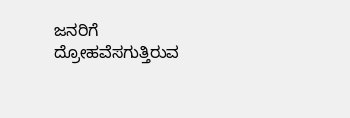ಜನರಿಗೆ ದ್ರೋಹವೆಸಗುತ್ತಿರುವ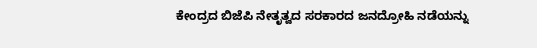ಕೇಂದ್ರದ ಬಿಜೆಪಿ ನೇತೃತ್ವದ ಸರಕಾರದ ಜನದ್ರೋಹಿ ನಡೆಯನ್ನು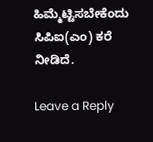ಹಿಮ್ಮೆಟ್ಟಿಸಬೇಕೆಂದು ಸಿಪಿಐ(ಎಂ) ಕರೆ ನೀಡಿದೆ.

Leave a Reply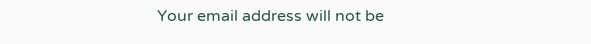Your email address will not be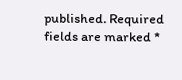published. Required fields are marked *